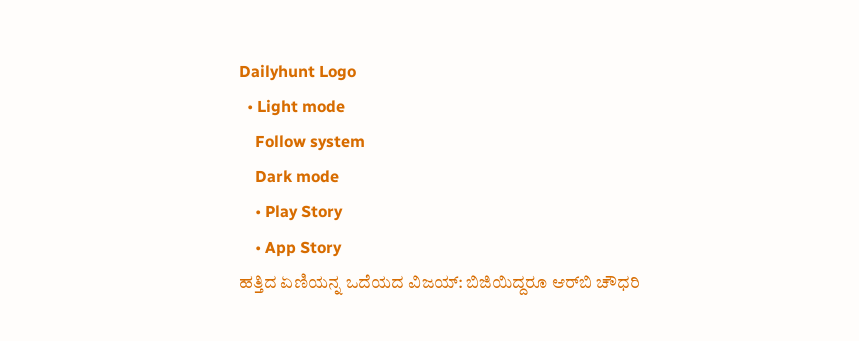Dailyhunt Logo
  • Light mode
    Follow system
    Dark mode
    • Play Story
    • App Story
ಹತ್ತಿದ ಏಣಿಯನ್ನ ಒದೆಯದ ವಿಜಯ್: ಬಿಜಿಯಿದ್ದರೂ ಆರ್‌ಬಿ ಚೌಧರಿ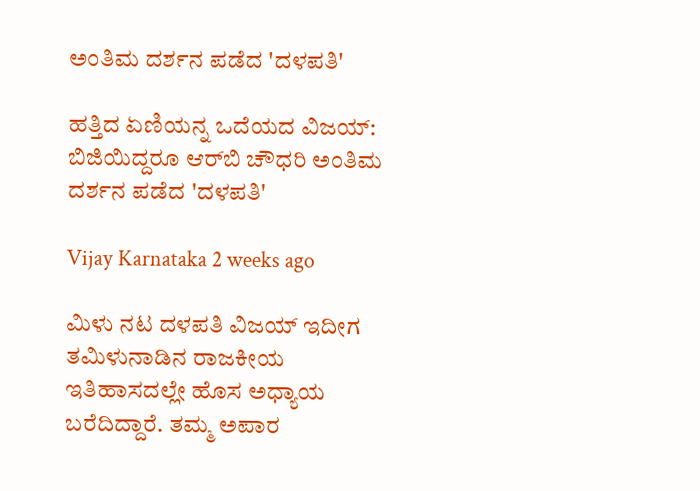ಅಂತಿಮ ದರ್ಶನ ಪಡೆದ 'ದಳಪತಿ'

ಹತ್ತಿದ ಏಣಿಯನ್ನ ಒದೆಯದ ವಿಜಯ್: ಬಿಜಿಯಿದ್ದರೂ ಆರ್‌ಬಿ ಚೌಧರಿ ಅಂತಿಮ ದರ್ಶನ ಪಡೆದ 'ದಳಪತಿ'

Vijay Karnataka 2 weeks ago

ಮಿಳು ನಟ ದಳಪತಿ ವಿಜಯ್ ಇದೀಗ ತಮಿಳುನಾಡಿನ ರಾಜಕೀಯ ಇತಿಹಾಸದಲ್ಲೇ ಹೊಸ ಅಧ್ಯಾಯ ಬರೆದಿದ್ದಾರೆ. ತಮ್ಮ ಅಪಾರ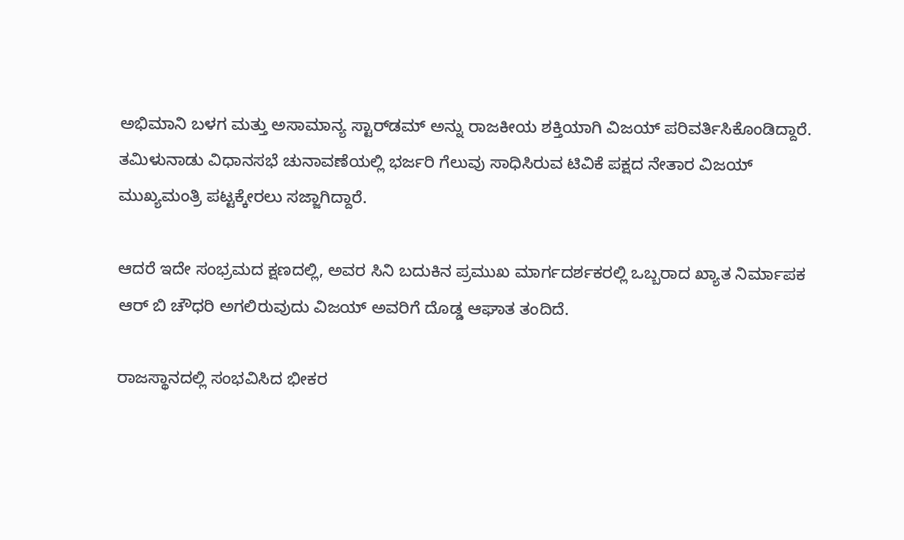ಅಭಿಮಾನಿ ಬಳಗ ಮತ್ತು ಅಸಾಮಾನ್ಯ ಸ್ಟಾರ್‌ಡಮ್‌ ಅನ್ನು ರಾಜಕೀಯ ಶಕ್ತಿಯಾಗಿ ವಿಜಯ್ ಪರಿವರ್ತಿಸಿಕೊಂಡಿದ್ದಾರೆ. ತಮಿಳುನಾಡು ವಿಧಾನಸಭೆ ಚುನಾವಣೆಯಲ್ಲಿ ಭರ್ಜರಿ ಗೆಲುವು ಸಾಧಿಸಿರುವ ಟಿವಿಕೆ ಪಕ್ಷದ ನೇತಾರ ವಿಜಯ್ ಮುಖ್ಯಮಂತ್ರಿ ಪಟ್ಟಕ್ಕೇರಲು ಸಜ್ಜಾಗಿದ್ದಾರೆ.

ಆದರೆ ಇದೇ ಸಂಭ್ರಮದ ಕ್ಷಣದಲ್ಲಿ, ಅವರ ಸಿನಿ ಬದುಕಿನ ಪ್ರಮುಖ ಮಾರ್ಗದರ್ಶಕರಲ್ಲಿ ಒಬ್ಬರಾದ ಖ್ಯಾತ ನಿರ್ಮಾಪಕ ಆರ್ ಬಿ ಚೌಧರಿ ಅಗಲಿರುವುದು ವಿಜಯ್ ಅವರಿಗೆ ದೊಡ್ಡ ಆಘಾತ ತಂದಿದೆ.

ರಾಜಸ್ಥಾನದಲ್ಲಿ ಸಂಭವಿಸಿದ ಭೀಕರ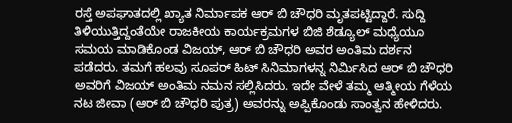ರಸ್ತೆ ಅಪಘಾತದಲ್ಲಿ ಖ್ಯಾತ ನಿರ್ಮಾಪಕ ಆರ್ ಬಿ ಚೌಧರಿ ಮೃತಪಟ್ಟಿದ್ದಾರೆ. ಸುದ್ದಿ ತಿಳಿಯುತ್ತಿದ್ದಂತೆಯೇ ರಾಜಕೀಯ ಕಾರ್ಯಕ್ರಮಗಳ ಬಿಜಿ ಶೆಡ್ಯೂಲ್ ಮಧ್ಯೆಯೂ ಸಮಯ ಮಾಡಿಕೊಂಡ ವಿಜಯ್, ಆರ್‌ ಬಿ ಚೌಧರಿ ಅವರ ಅಂತಿಮ ದರ್ಶನ ಪಡೆದರು. ತಮಗೆ ಹಲವು ಸೂಪರ್ ಹಿಟ್ ಸಿನಿಮಾಗಳನ್ನ ನಿರ್ಮಿಸಿದ ಆರ್‌ ಬಿ ಚೌಧರಿ ಅವರಿಗೆ ವಿಜಯ್ ಅಂತಿಮ ನಮನ ಸಲ್ಲಿಸಿದರು. ಇದೇ ವೇಳೆ ತಮ್ಮ ಆತ್ಮೀಯ ಗೆಳೆಯ ನಟ ಜೀವಾ (ಆರ್‌ ಬಿ ಚೌಧರಿ ಪುತ್ರ) ಅವರನ್ನು ಅಪ್ಪಿಕೊಂಡು ಸಾಂತ್ವನ ಹೇಳಿದರು.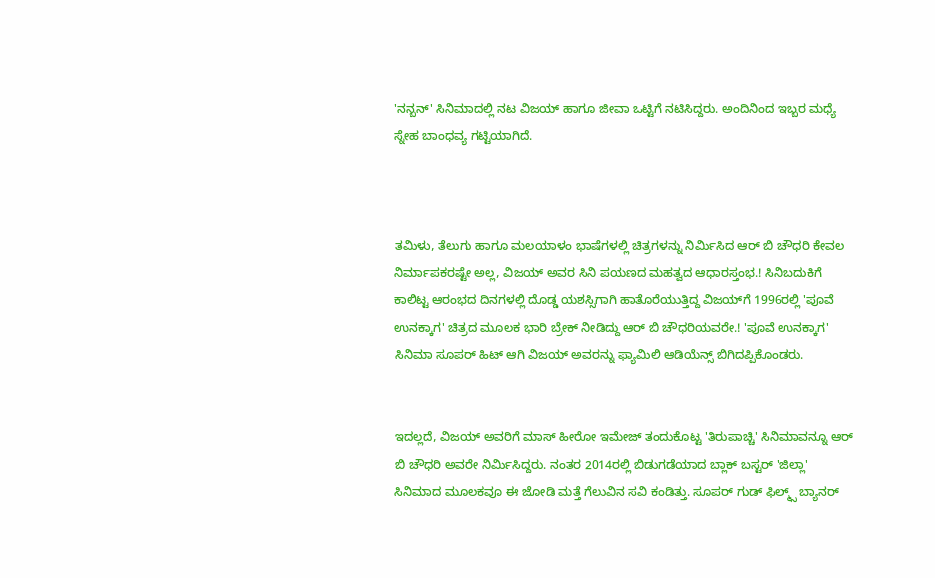'ನನ್ಬನ್‌' ಸಿನಿಮಾದಲ್ಲಿ ನಟ ವಿಜಯ್ ಹಾಗೂ ಜೀವಾ ಒಟ್ಟಿಗೆ ನಟಿಸಿದ್ದರು. ಅಂದಿನಿಂದ ಇಬ್ಬರ ಮಧ್ಯೆ ಸ್ನೇಹ ಬಾಂಧವ್ಯ ಗಟ್ಟಿಯಾಗಿದೆ.



ತಮಿಳು, ತೆಲುಗು ಹಾಗೂ ಮಲಯಾಳಂ ಭಾಷೆಗಳಲ್ಲಿ ಚಿತ್ರಗಳನ್ನು ನಿರ್ಮಿಸಿದ ಆರ್ ಬಿ ಚೌಧರಿ ಕೇವಲ ನಿರ್ಮಾಪಕರಷ್ಟೇ ಅಲ್ಲ, ವಿಜಯ್ ಅವರ ಸಿನಿ ಪಯಣದ ಮಹತ್ವದ ಆಧಾರಸ್ತಂಭ.! ಸಿನಿಬದುಕಿಗೆ ಕಾಲಿಟ್ಟ ಆರಂಭದ ದಿನಗಳಲ್ಲಿ ದೊಡ್ಡ ಯಶಸ್ಸಿಗಾಗಿ ಹಾತೊರೆಯುತ್ತಿದ್ದ ವಿಜಯ್‌ಗೆ 1996ರಲ್ಲಿ 'ಪೂವೆ ಉನಕ್ಕಾಗ' ಚಿತ್ರದ ಮೂಲಕ ಭಾರಿ ಬ್ರೇಕ್ ನೀಡಿದ್ದು ಆರ್‌ ಬಿ ಚೌಧರಿಯವರೇ.! 'ಪೂವೆ ಉನಕ್ಕಾಗ' ಸಿನಿಮಾ ಸೂಪರ್ ಹಿಟ್ ಆಗಿ ವಿಜಯ್ ಅವರನ್ನು ಫ್ಯಾಮಿಲಿ ಆಡಿಯೆನ್ಸ್ ಬಿಗಿದಪ್ಪಿಕೊಂಡರು.


ಇದಲ್ಲದೆ, ವಿಜಯ್ ಅವರಿಗೆ ಮಾಸ್ ಹೀರೋ ಇಮೇಜ್ ತಂದುಕೊಟ್ಟ 'ತಿರುಪಾಚ್ಚಿ' ಸಿನಿಮಾವನ್ನೂ ಆರ್‌ ಬಿ ಚೌಧರಿ ಅವರೇ ನಿರ್ಮಿಸಿದ್ದರು. ನಂತರ 2014ರಲ್ಲಿ ಬಿಡುಗಡೆಯಾದ ಬ್ಲಾಕ್‌ ಬಸ್ಟರ್ 'ಜಿಲ್ಲಾ' ಸಿನಿಮಾದ ಮೂಲಕವೂ ಈ ಜೋಡಿ ಮತ್ತೆ ಗೆಲುವಿನ ಸವಿ ಕಂಡಿತ್ತು. ಸೂಪರ್ ಗುಡ್ ಫಿಲ್ಮ್ಸ್ ಬ್ಯಾನರ್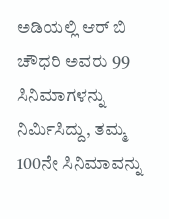ಅಡಿಯಲ್ಲಿ ಆರ್‌ ಬಿ ಚೌಧರಿ ಅವರು 99 ಸಿನಿಮಾಗಳನ್ನು ನಿರ್ಮಿಸಿದ್ದು, ತಮ್ಮ 100ನೇ ಸಿನಿಮಾವನ್ನು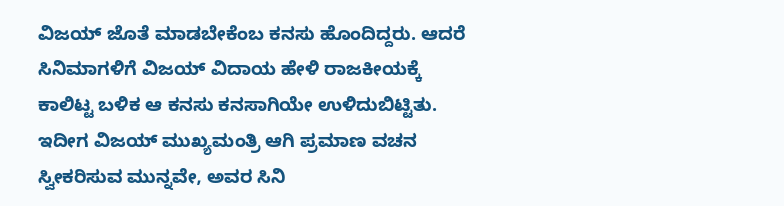ವಿಜಯ್ ಜೊತೆ ಮಾಡಬೇಕೆಂಬ ಕನಸು ಹೊಂದಿದ್ದರು. ಆದರೆ ಸಿನಿಮಾಗಳಿಗೆ ವಿಜಯ್ ವಿದಾಯ ಹೇಳಿ ರಾಜಕೀಯಕ್ಕೆ ಕಾಲಿಟ್ಟ ಬಳಿಕ ಆ ಕನಸು ಕನಸಾಗಿಯೇ ಉಳಿದುಬಿಟ್ಟಿತು. ಇದೀಗ ವಿಜಯ್ ಮುಖ್ಯಮಂತ್ರಿ ಆಗಿ ಪ್ರಮಾಣ ವಚನ ಸ್ವೀಕರಿಸುವ ಮುನ್ನವೇ, ಅವರ ಸಿನಿ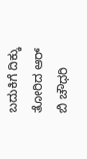ಬದುಕಿಗೆ ದಿಕ್ಕು ತೋರಿದ ಆರ್ ಬಿ ಚೌಧರಿ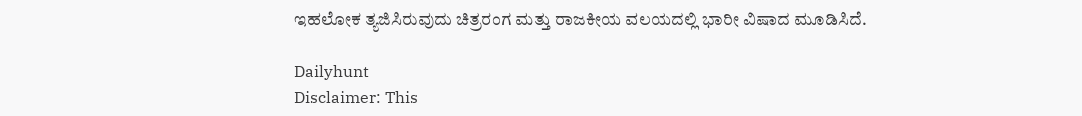ಇಹಲೋಕ ತ್ಯಜಿಸಿರುವುದು ಚಿತ್ರರಂಗ ಮತ್ತು ರಾಜಕೀಯ ವಲಯದಲ್ಲಿ ಭಾರೀ ವಿಷಾದ ಮೂಡಿಸಿದೆ.

Dailyhunt
Disclaimer: This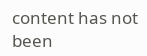content has not been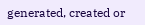generated, created or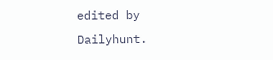edited by Dailyhunt.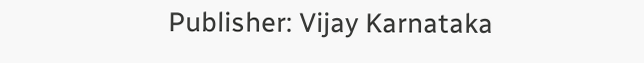Publisher: Vijay Karnataka